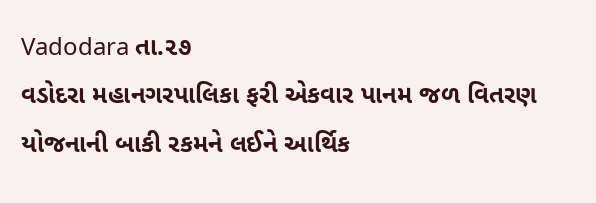Vadodara તા.૨૭
વડોદરા મહાનગરપાલિકા ફરી એકવાર પાનમ જળ વિતરણ યોજનાની બાકી રકમને લઈને આર્થિક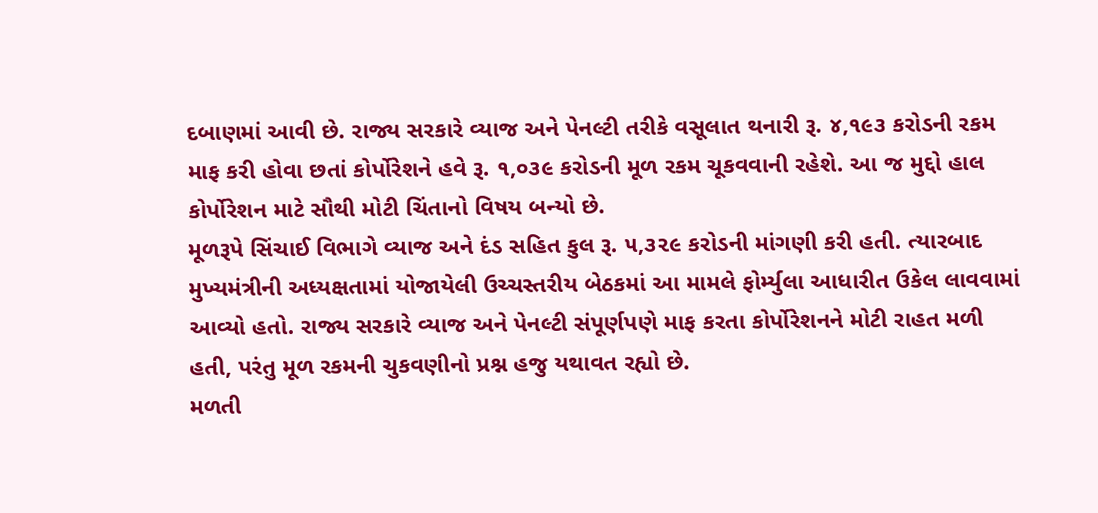દબાણમાં આવી છે. રાજ્ય સરકારે વ્યાજ અને પેનલ્ટી તરીકે વસૂલાત થનારી રૂ. ૪,૧૯૩ કરોડની રકમ માફ કરી હોવા છતાં કોર્પોરેશને હવે રૂ. ૧,૦૩૯ કરોડની મૂળ રકમ ચૂકવવાની રહેશે. આ જ મુદ્દો હાલ કોર્પોરેશન માટે સૌથી મોટી ચિંતાનો વિષય બન્યો છે.
મૂળરૂપે સિંચાઈ વિભાગે વ્યાજ અને દંડ સહિત કુલ રૂ. ૫,૩૨૯ કરોડની માંગણી કરી હતી. ત્યારબાદ મુખ્યમંત્રીની અધ્યક્ષતામાં યોજાયેલી ઉચ્ચસ્તરીય બેઠકમાં આ મામલે ફોર્મ્યુલા આધારીત ઉકેલ લાવવામાં આવ્યો હતો. રાજ્ય સરકારે વ્યાજ અને પેનલ્ટી સંપૂર્ણપણે માફ કરતા કોર્પોરેશનને મોટી રાહત મળી હતી, પરંતુ મૂળ રકમની ચુકવણીનો પ્રશ્ન હજુ યથાવત રહ્યો છે.
મળતી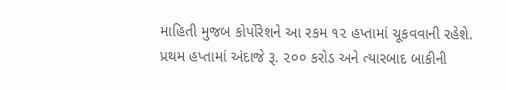માહિતી મુજબ કોર્પોરેશને આ રકમ ૧૨ હપ્તામાં ચૂકવવાની રહેશે. પ્રથમ હપ્તામાં અંદાજે રૂ. ૨૦૦ કરોડ અને ત્યારબાદ બાકીની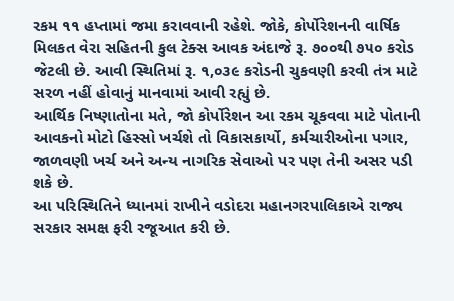રકમ ૧૧ હપ્તામાં જમા કરાવવાની રહેશે. જોકે, કોર્પોરેશનની વાર્ષિક મિલકત વેરા સહિતની કુલ ટેક્સ આવક અંદાજે રૂ. ૭૦૦થી ૭૫૦ કરોડ જેટલી છે. આવી સ્થિતિમાં રૂ. ૧,૦૩૯ કરોડની ચુકવણી કરવી તંત્ર માટે સરળ નહીં હોવાનું માનવામાં આવી રહ્યું છે.
આર્થિક નિષ્ણાતોના મતે, જો કોર્પોરેશન આ રકમ ચૂકવવા માટે પોતાની આવકનો મોટો હિસ્સો ખર્ચશે તો વિકાસકાર્યો, કર્મચારીઓના પગાર, જાળવણી ખર્ચ અને અન્ય નાગરિક સેવાઓ પર પણ તેની અસર પડી શકે છે.
આ પરિસ્થિતિને ધ્યાનમાં રાખીને વડોદરા મહાનગરપાલિકાએ રાજ્ય સરકાર સમક્ષ ફરી રજૂઆત કરી છે.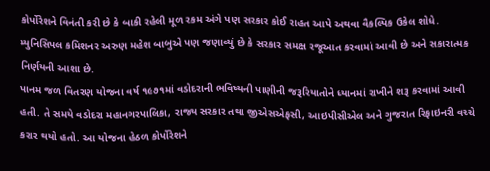કોર્પોરેશને વિનંતી કરી છે કે બાકી રહેલી મૂળ રકમ અંગે પણ સરકાર કોઈ રાહત આપે અથવા વૈકલ્પિક ઉકેલ શોધે. મ્યુનિસિપલ કમિશનર અરુણ મહેશ બાબુએ પણ જણાવ્યું છે કે સરકાર સમક્ષ રજૂઆત કરવામાં આવી છે અને સકારાત્મક નિર્ણયની આશા છે.
પાનમ જળ વિતરણ યોજના વર્ષ ૧૯૭૧માં વડોદરાની ભવિષ્યની પાણીની જરૂરિયાતોને ધ્યાનમાં રાખીને શરૂ કરવામાં આવી હતી. તે સમયે વડોદરા મહાનગરપાલિકા, રાજ્ય સરકાર તથા જીએસએફસી, આઇપીસીએલ અને ગુજરાત રિફાઇનરી વચ્ચે કરાર થયો હતો. આ યોજના હેઠળ કોર્પોરેશને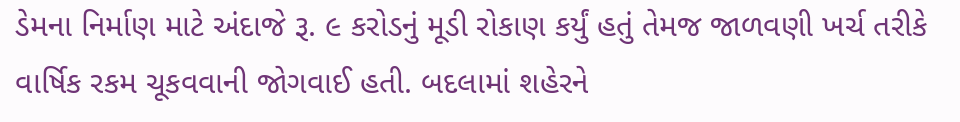ડેમના નિર્માણ માટે અંદાજે રૂ. ૯ કરોડનું મૂડી રોકાણ કર્યું હતું તેમજ જાળવણી ખર્ચ તરીકે વાર્ષિક રકમ ચૂકવવાની જોગવાઈ હતી. બદલામાં શહેરને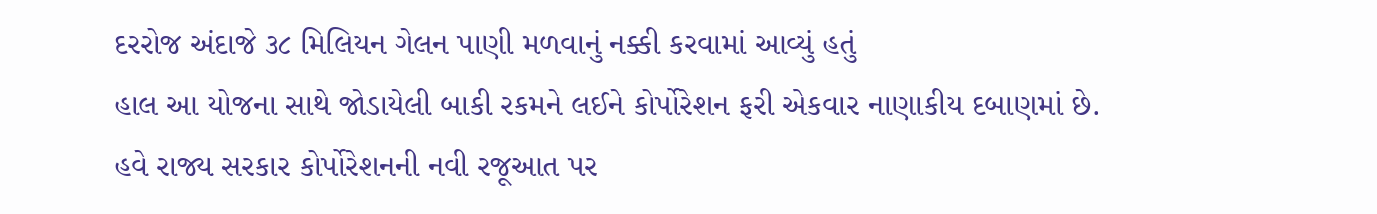દરરોજ અંદાજે ૩૮ મિલિયન ગેલન પાણી મળવાનું નક્કી કરવામાં આવ્યું હતું
હાલ આ યોજના સાથે જોડાયેલી બાકી રકમને લઈને કોર્પોરેશન ફરી એકવાર નાણાકીય દબાણમાં છે. હવે રાજ્ય સરકાર કોર્પોરેશનની નવી રજૂઆત પર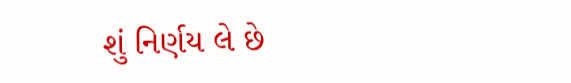શું નિર્ણય લે છે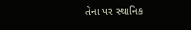તેના પર સ્થાનિક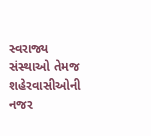સ્વરાજ્ય સંસ્થાઓ તેમજ શહેરવાસીઓની નજર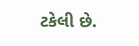ટકેલી છે.